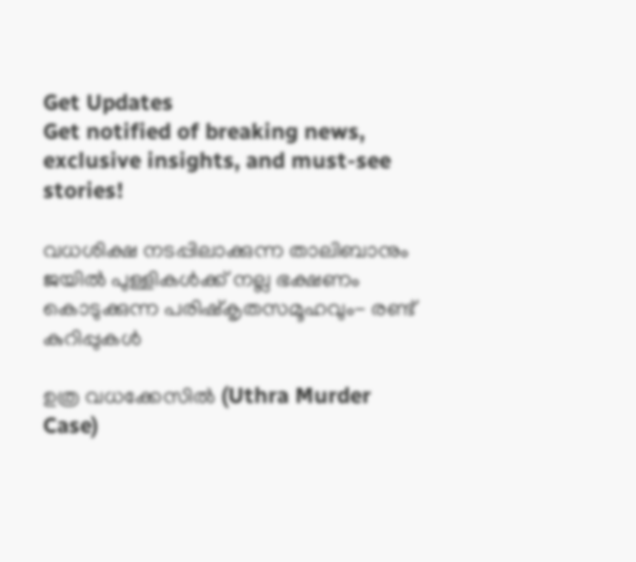Get Updates
Get notified of breaking news, exclusive insights, and must-see stories!

വധശിക്ഷ നടപ്പിലാക്കുന്ന താലിബാനും ജയിൽ പുള്ളികൾക്ക് നല്ല ഭക്ഷണം കൊടുക്കുന്ന പരിഷ്‌കൃതസമൂഹവും- രണ്ട് കുറിപ്പുകൾ

ഉത്ര വധക്കേസിൽ (Uthra Murder Case)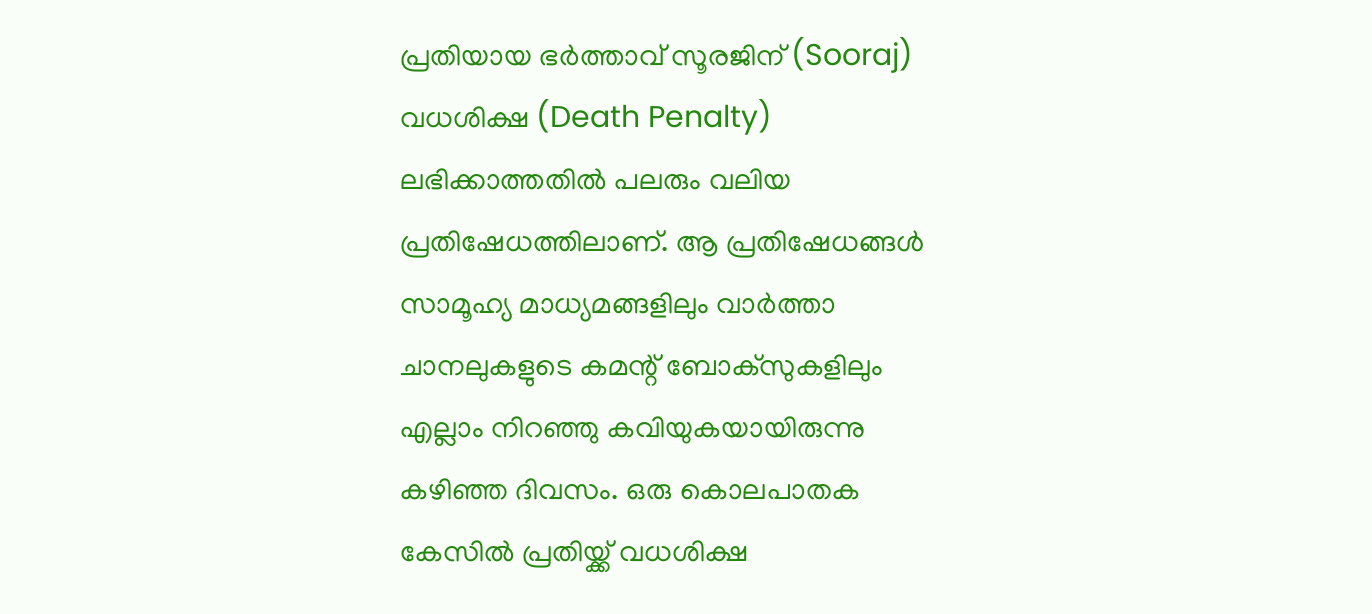പ്രതിയായ ഭർത്താവ് സൂരജിന് (Sooraj) വധശിക്ഷ (Death Penalty) ലഭിക്കാത്തതിൽ പലരും വലിയ പ്രതിഷേധത്തിലാണ്. ആ പ്രതിഷേധങ്ങൾ സാമൂഹ്യ മാധ്യമങ്ങളിലും വാർത്താ ചാനലുകളുടെ കമന്റ് ബോക്‌സുകളിലും എല്ലാം നിറഞ്ഞു കവിയുകയായിരുന്നു കഴിഞ്ഞ ദിവസം. ഒരു കൊലപാതക കേസിൽ പ്രതിയ്ക്ക് വധശിക്ഷ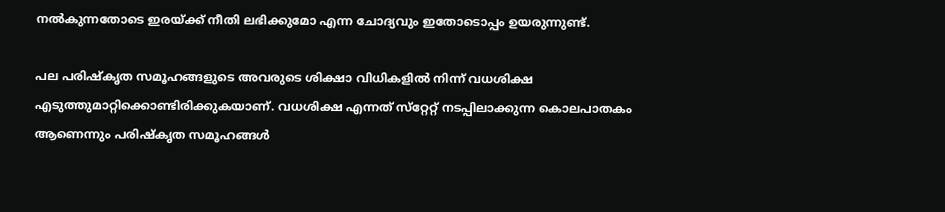നൽകുന്നതോടെ ഇരയ്ക്ക് നീതി ലഭിക്കുമോ എന്ന ചോദ്യവും ഇതോടൊപ്പം ഉയരുന്നുണ്ട്.

പല പരിഷ്‌കൃത സമൂഹങ്ങളുടെ അവരുടെ ശിക്ഷാ വിധികളിൽ നിന്ന് വധശിക്ഷ എടുത്തുമാറ്റിക്കൊണ്ടിരിക്കുകയാണ്. വധശിക്ഷ എന്നത് സ്‌റ്റേറ്റ് നടപ്പിലാക്കുന്ന കൊലപാതകം ആണെന്നും പരിഷ്‌കൃത സമൂഹങ്ങൾ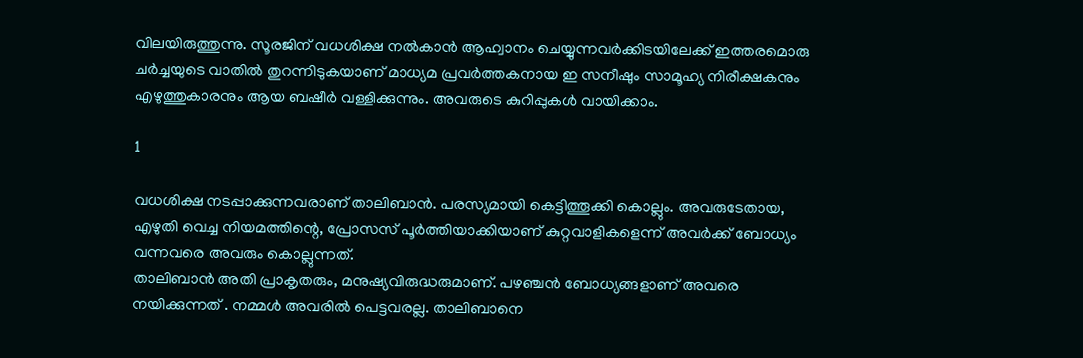വിലയിരുത്തുന്നു. സൂരജിന് വധശിക്ഷ നൽകാൻ ആഹ്വാനം ചെയ്യുന്നവർക്കിടയിലേക്ക് ഇത്തരമൊരു ചർച്ചയുടെ വാതിൽ തുറന്നിടുകയാണ് മാധ്യമ പ്രവർത്തകനായ ഇ സനീഷും സാമൂഹ്യ നിരീക്ഷകനും എഴുത്തുകാരനും ആയ ബഷീർ വള്ളിക്കുന്നും. അവരുടെ കുറിപ്പുകൾ വായിക്കാം.

1

വധശിക്ഷ നടപ്പാക്കുന്നവരാണ് താലിബാൻ. പരസ്യമായി കെട്ടിത്തൂക്കി കൊല്ലും. അവരുടേതായ, എഴുതി വെച്ച നിയമത്തിന്റെ, പ്രോസസ് പൂർത്തിയാക്കിയാണ് കുറ്റവാളികളെന്ന് അവർക്ക് ബോധ്യം വന്നവരെ അവരും കൊല്ലുന്നത്.
താലിബാൻ അതി പ്രാകൃതരും, മനുഷ്യവിരുദ്ധരുമാണ്. പഴഞ്ചൻ ബോധ്യങ്ങളാണ് അവരെ നയിക്കുന്നത് . നമ്മൾ അവരിൽ പെട്ടവരല്ല. താലിബാനെ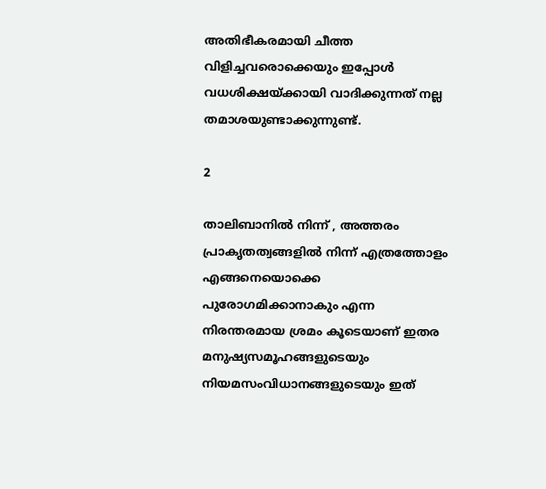അതിഭീകരമായി ചീത്ത വിളിച്ചവരൊക്കെയും ഇപ്പോൾ വധശിക്ഷയ്ക്കായി വാദിക്കുന്നത് നല്ല തമാശയുണ്ടാക്കുന്നുണ്ട്.

2

താലിബാനിൽ നിന്ന് , അത്തരം പ്രാകൃതത്വങ്ങളിൽ നിന്ന് എത്രത്തോളം എങ്ങനെയൊക്കെ പുരോഗമിക്കാനാകും എന്ന നിരന്തരമായ ശ്രമം കൂടെയാണ് ഇതര മനുഷ്യസമൂഹങ്ങളുടെയും നിയമസംവിധാനങ്ങളുടെയും ഇത്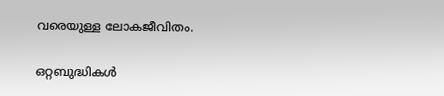വരെയുള്ള ലോകജീവിതം.

ഒറ്റബുദ്ധികൾ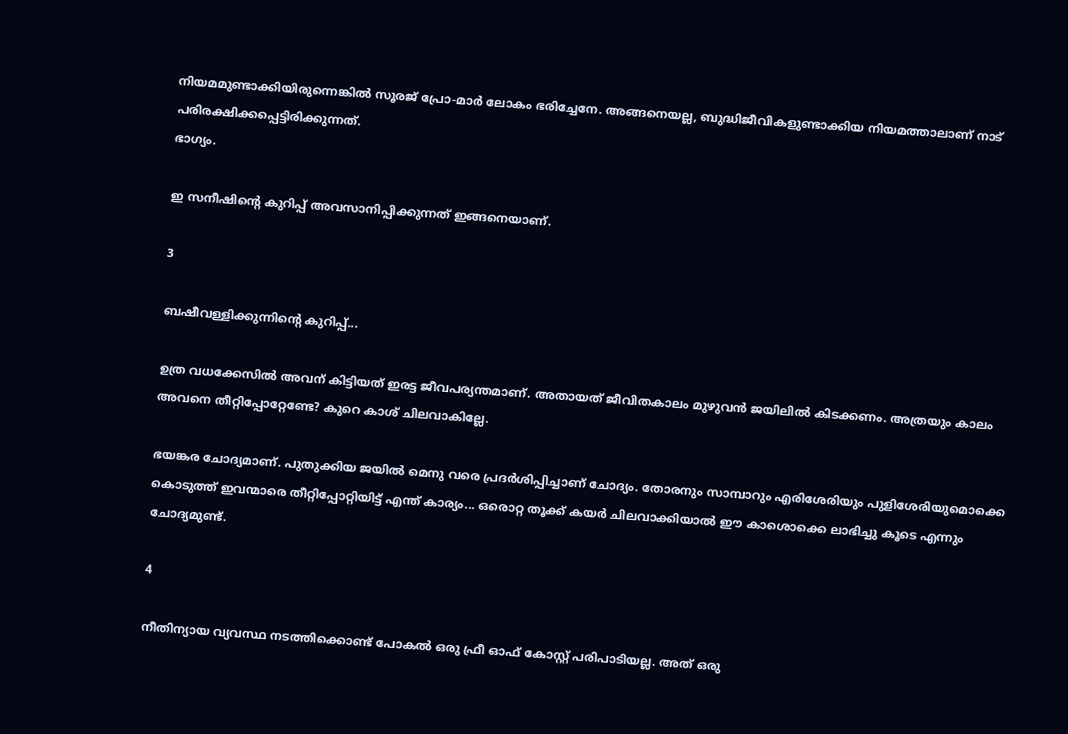നിയമമുണ്ടാക്കിയിരുന്നെങ്കിൽ സൂരജ് പ്രോ-മാർ ലോകം ഭരിച്ചേനേ. അങ്ങനെയല്ല, ബുദ്ധിജീവികളുണ്ടാക്കിയ നിയമത്താലാണ് നാട് പരിരക്ഷിക്കപ്പെട്ടിരിക്കുന്നത്.
ഭാഗ്യം.

ഇ സനീഷിന്റെ കുറിപ്പ് അവസാനിപ്പിക്കുന്നത് ഇങ്ങനെയാണ്.

3

ബഷീവള്ളിക്കുന്നിന്റെ കുറിപ്പ്...

ഉത്ര വധക്കേസിൽ അവന് കിട്ടിയത് ഇരട്ട ജീവപര്യന്തമാണ്. അതായത് ജീവിതകാലം മുഴുവൻ ജയിലിൽ കിടക്കണം. അത്രയും കാലം അവനെ തീറ്റിപ്പോറ്റേണ്ടേ? കുറെ കാശ് ചിലവാകില്ലേ.

ഭയങ്കര ചോദ്യമാണ്. പുതുക്കിയ ജയിൽ മെനു വരെ പ്രദർശിപ്പിച്ചാണ് ചോദ്യം. തോരനും സാമ്പാറും എരിശേരിയും പുളിശേരിയുമൊക്കെ കൊടുത്ത് ഇവന്മാരെ തീറ്റിപ്പോറ്റിയിട്ട് എന്ത് കാര്യം... ഒരൊറ്റ തൂക്ക് കയർ ചിലവാക്കിയാൽ ഈ കാശൊക്കെ ലാഭിച്ചു കൂടെ എന്നും ചോദ്യമുണ്ട്.

4

നീതിന്യായ വ്യവസ്ഥ നടത്തിക്കൊണ്ട് പോകൽ ഒരു ഫ്രീ ഓഫ് കോസ്റ്റ് പരിപാടിയല്ല. അത് ഒരു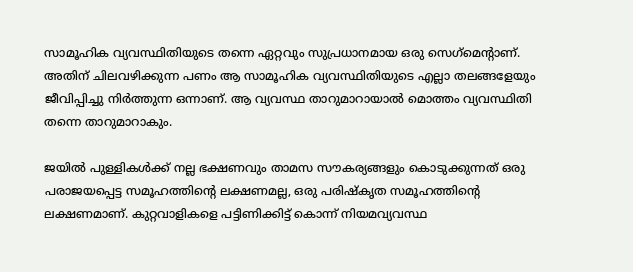സാമൂഹിക വ്യവസ്ഥിതിയുടെ തന്നെ ഏറ്റവും സുപ്രധാനമായ ഒരു സെഗ്‌മെന്റാണ്. അതിന് ചിലവഴിക്കുന്ന പണം ആ സാമൂഹിക വ്യവസ്ഥിതിയുടെ എല്ലാ തലങ്ങളേയും ജീവിപ്പിച്ചു നിർത്തുന്ന ഒന്നാണ്. ആ വ്യവസ്ഥ താറുമാറായാൽ മൊത്തം വ്യവസ്ഥിതി തന്നെ താറുമാറാകും.

ജയിൽ പുള്ളികൾക്ക് നല്ല ഭക്ഷണവും താമസ സൗകര്യങ്ങളും കൊടുക്കുന്നത് ഒരു പരാജയപ്പെട്ട സമൂഹത്തിന്റെ ലക്ഷണമല്ല, ഒരു പരിഷ്കൃത സമൂഹത്തിന്റെ ലക്ഷണമാണ്. കുറ്റവാളികളെ പട്ടിണിക്കിട്ട് കൊന്ന് നിയമവ്യവസ്ഥ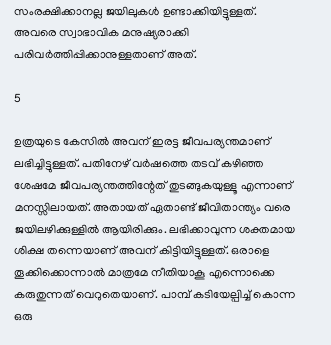സംരക്ഷിക്കാനല്ല ജയിലുകൾ ഉണ്ടാക്കിയിട്ടുള്ളത്. അവരെ സ്വാഭാവിക മനുഷ്യരാക്കി പരിവർത്തിപ്പിക്കാനുള്ളതാണ് അത്.

5

ഉത്രയുടെ കേസിൽ അവന് ഇരട്ട ജീവപര്യന്തമാണ് ലഭിച്ചിട്ടുള്ളത്. പതിനേഴ് വർഷത്തെ തടവ് കഴിഞ്ഞ ശേഷമേ ജീവപര്യന്തത്തിന്റേത് തുടങ്ങുകയുള്ളൂ എന്നാണ് മനസ്സിലായത്. അതായത് ഏതാണ്ട് ജീവിതാന്ത്യം വരെ ജയിലഴിക്കുള്ളിൽ ആയിരിക്കും. ലഭിക്കാവുന്ന ശക്തമായ ശിക്ഷ തന്നെയാണ് അവന് കിട്ടിയിട്ടുള്ളത്. ഒരാളെ തൂക്കിക്കൊന്നാൽ മാത്രമേ നീതിയാകൂ എന്നൊക്കെ കരുതുന്നത് വെറുതെയാണ്. പാമ്പ് കടിയേല്പിച്ച് കൊന്ന ഒരു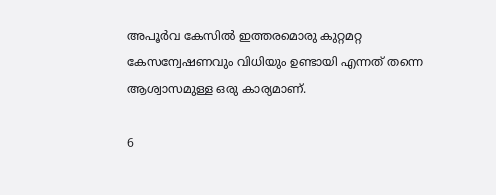അപൂർവ കേസിൽ ഇത്തരമൊരു കുറ്റമറ്റ കേസന്വേഷണവും വിധിയും ഉണ്ടായി എന്നത് തന്നെ ആശ്വാസമുള്ള ഒരു കാര്യമാണ്.

6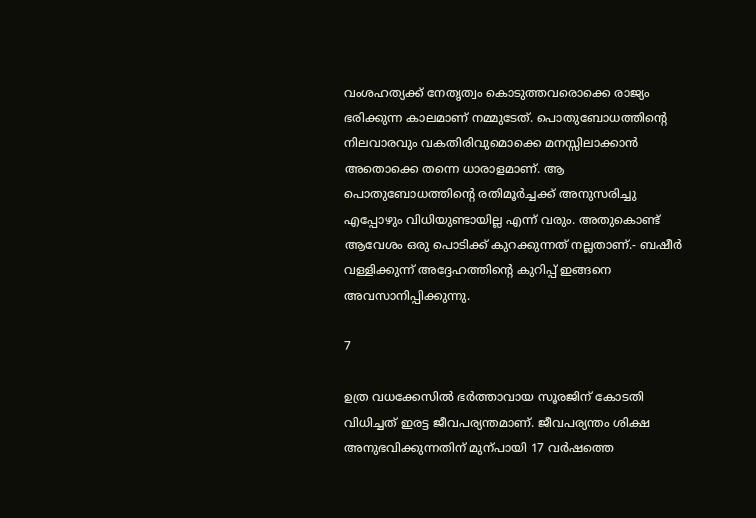വംശഹത്യക്ക്‌ നേതൃത്വം കൊടുത്തവരൊക്കെ രാജ്യം ഭരിക്കുന്ന കാലമാണ് നമ്മുടേത്. പൊതുബോധത്തിന്റെ നിലവാരവും വകതിരിവുമൊക്കെ മനസ്സിലാക്കാൻ അതൊക്കെ തന്നെ ധാരാളമാണ്. ആ പൊതുബോധത്തിന്റെ രതിമൂർച്ചക്ക് അനുസരിച്ചു എപ്പോഴും വിധിയുണ്ടായില്ല എന്ന് വരും. അതുകൊണ്ട് ആവേശം ഒരു പൊടിക്ക് കുറക്കുന്നത് നല്ലതാണ്.- ബഷീർ വള്ളിക്കുന്ന് അദ്ദേഹത്തിന്റെ കുറിപ്പ് ഇങ്ങനെ അവസാനിപ്പിക്കുന്നു.

7

ഉത്ര വധക്കേസിൽ ഭർത്താവായ സൂരജിന് കോടതി വിധിച്ചത് ഇരട്ട ജീവപര്യന്തമാണ്. ജീവപര്യന്തം ശിക്ഷ അനുഭവിക്കുന്നതിന് മുന്പായി 17 വർഷത്തെ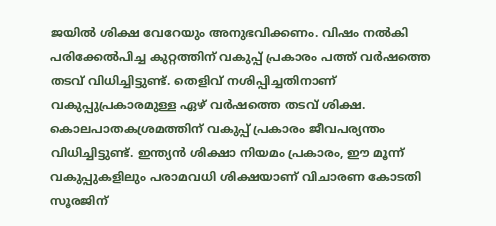ജയിൽ ശിക്ഷ വേറേയും അനുഭവിക്കണം. വിഷം നൽകി പരിക്കേൽപിച്ച കുറ്റത്തിന് വകുപ്പ് പ്രകാരം പത്ത് വർഷത്തെ തടവ് വിധിച്ചിട്ടുണ്ട്. തെളിവ് നശിപ്പിച്ചതിനാണ് വകുപ്പുപ്രകാരമുള്ള ഏഴ് വർഷത്തെ തടവ് ശിക്ഷ. കൊലപാതകശ്രമത്തിന് വകുപ്പ് പ്രകാരം ജീവപര്യന്തം വിധിച്ചിട്ടുണ്ട്. ഇന്ത്യൻ ശിക്ഷാ നിയമം പ്രകാരം, ഈ മൂന്ന് വകുപ്പുകളിലും പരാമവധി ശിക്ഷയാണ് വിചാരണ കോടതി സൂരജിന്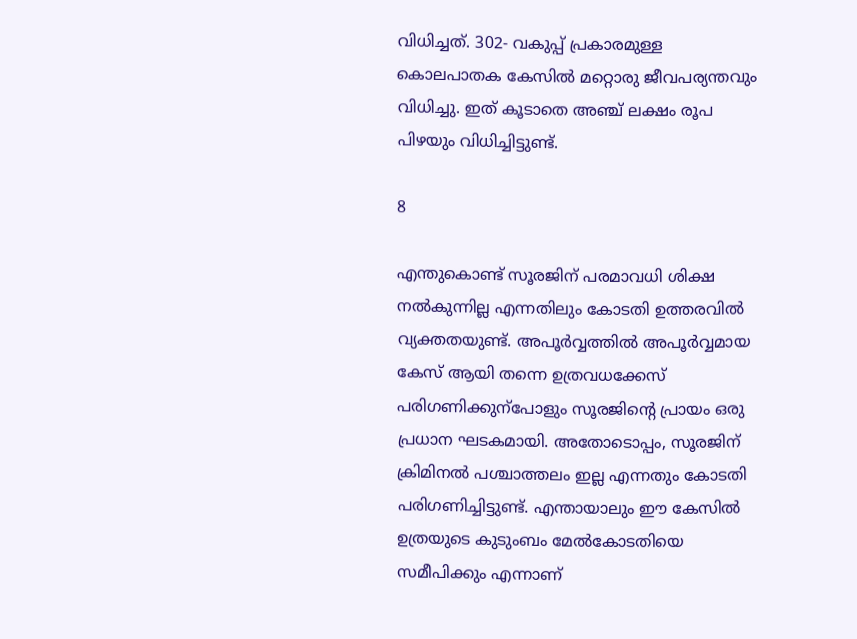വിധിച്ചത്. 302- വകുപ്പ് പ്രകാരമുള്ള കൊലപാതക കേസിൽ മറ്റൊരു ജീവപര്യന്തവും വിധിച്ചു. ഇത് കൂടാതെ അഞ്ച് ലക്ഷം രൂപ പിഴയും വിധിച്ചിട്ടുണ്ട്.

8

എന്തുകൊണ്ട് സൂരജിന് പരമാവധി ശിക്ഷ നൽകുന്നില്ല എന്നതിലും കോടതി ഉത്തരവിൽ വ്യക്തതയുണ്ട്. അപൂർവ്വത്തിൽ അപൂർവ്വമായ കേസ് ആയി തന്നെ ഉത്രവധക്കേസ് പരിഗണിക്കുന്പോളും സൂരജിന്റെ പ്രായം ഒരു പ്രധാന ഘടകമായി. അതോടൊപ്പം, സൂരജിന് ക്രിമിനൽ പശ്ചാത്തലം ഇല്ല എന്നതും കോടതി പരിഗണിച്ചിട്ടുണ്ട്. എന്തായാലും ഈ കേസിൽ ഉത്രയുടെ കുടുംബം മേൽകോടതിയെ സമീപിക്കും എന്നാണ്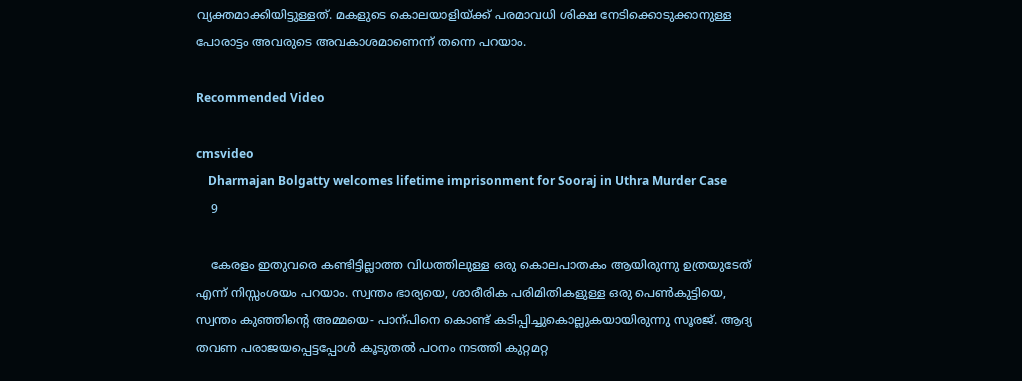വ്യക്തമാക്കിയിട്ടുള്ളത്. മകളുടെ കൊലയാളിയ്ക്ക് പരമാവധി ശിക്ഷ നേടിക്കൊടുക്കാനുള്ള പോരാട്ടം അവരുടെ അവകാശമാണെന്ന് തന്നെ പറയാം.

Recommended Video

cmsvideo
    Dharmajan Bolgatty welcomes lifetime imprisonment for Sooraj in Uthra Murder Case
    9

    കേരളം ഇതുവരെ കണ്ടിട്ടില്ലാത്ത വിധത്തിലുള്ള ഒരു കൊലപാതകം ആയിരുന്നു ഉത്രയുടേത് എന്ന് നിസ്സംശയം പറയാം. സ്വന്തം ഭാര്യയെ, ശാരീരിക പരിമിതികളുള്ള ഒരു പെൺകുട്ടിയെ, സ്വന്തം കുഞ്ഞിന്റെ അമ്മയെ- പാന്പിനെ കൊണ്ട് കടിപ്പിച്ചുകൊല്ലുകയായിരുന്നു സൂരജ്. ആദ്യ തവണ പരാജയപ്പെട്ടപ്പോൾ കൂടുതൽ പഠനം നടത്തി കുറ്റമറ്റ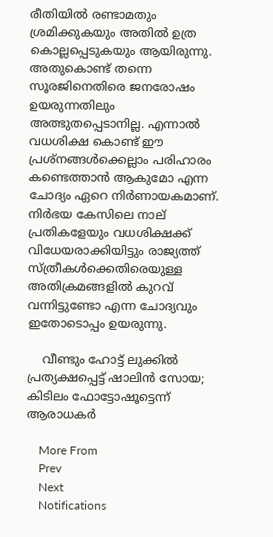രീതിയിൽ രണ്ടാമതും ശ്രമിക്കുകയും അതിൽ ഉത്ര കൊല്ലപ്പെടുകയും ആയിരുന്നു. അതുകൊണ്ട് തന്നെ സൂരജിനെതിരെ ജനരോഷം ഉയരുന്നതിലും അത്ഭുതപ്പെടാനില്ല. എന്നാൽ വധശിക്ഷ കൊണ്ട് ഈ പ്രശ്നങ്ങൾക്കെല്ലാം പരിഹാരം കണ്ടെത്താൻ ആകുമോ എന്ന ചോദ്യം ഏറെ നിർണായകമാണ്. നിർഭയ കേസിലെ നാല് പ്രതികളേയും വധശിക്ഷക്ക് വിധേയരാക്കിയിട്ടും രാജ്യത്ത് സ്ത്രീകൾക്കെതിരെയുള്ള അതിക്രമങ്ങളിൽ കുറവ് വന്നിട്ടുണ്ടോ എന്ന ചോദ്യവും ഇതോടൊപ്പം ഉയരുന്നു.

    വീണ്ടും ഹോട്ട് ലുക്കില്‍ പ്രത്യക്ഷപ്പെട്ട് ഷാലിന്‍ സോയ; കിടിലം ഫോട്ടോഷൂട്ടെന്ന് ആരാധകര്‍

    More From
    Prev
    Next
    Notifications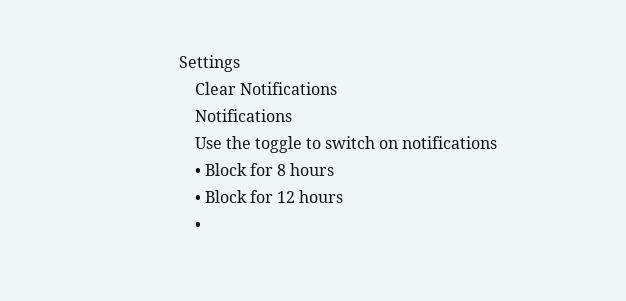Settings
    Clear Notifications
    Notifications
    Use the toggle to switch on notifications
    • Block for 8 hours
    • Block for 12 hours
    •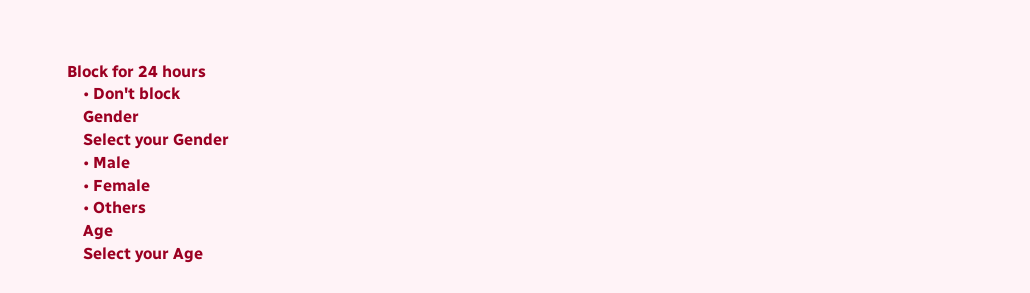Block for 24 hours
    • Don't block
    Gender
    Select your Gender
    • Male
    • Female
    • Others
    Age
    Select your Age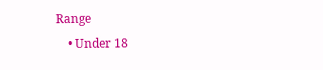Range
    • Under 18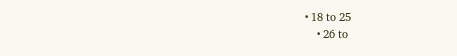• 18 to 25
    • 26 to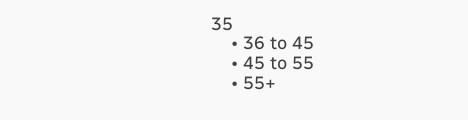35
    • 36 to 45
    • 45 to 55
    • 55+